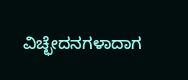ವಿಚ್ಛೇದನಗಳಾದಾಗ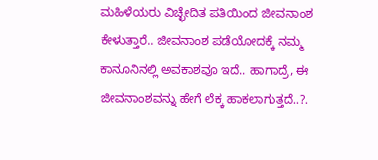ಮಹಿಳೆಯರು ವಿಚ್ಛೇದಿತ ಪತಿಯಿಂದ ಜೀವನಾಂಶ ಕೇಳುತ್ತಾರೆ.. ಜೀವನಾಂಶ ಪಡೆಯೋದಕ್ಕೆ ನಮ್ಮ ಕಾನೂನಿನಲ್ಲಿ ಅವಕಾಶವೂ ಇದೆ.. ಹಾಗಾದ್ರೆ, ಈ ಜೀವನಾಂಶವನ್ನು ಹೇಗೆ ಲೆಕ್ಕ ಹಾಕಲಾಗುತ್ತದೆ..?.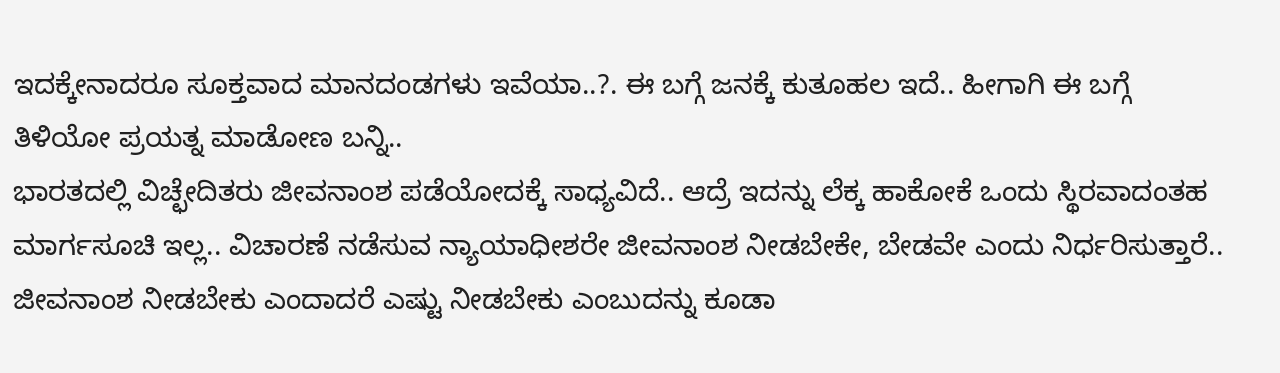ಇದಕ್ಕೇನಾದರೂ ಸೂಕ್ತವಾದ ಮಾನದಂಡಗಳು ಇವೆಯಾ..?. ಈ ಬಗ್ಗೆ ಜನಕ್ಕೆ ಕುತೂಹಲ ಇದೆ.. ಹೀಗಾಗಿ ಈ ಬಗ್ಗೆ ತಿಳಿಯೋ ಪ್ರಯತ್ನ ಮಾಡೋಣ ಬನ್ನಿ..
ಭಾರತದಲ್ಲಿ ವಿಚ್ಛೇದಿತರು ಜೀವನಾಂಶ ಪಡೆಯೋದಕ್ಕೆ ಸಾಧ್ಯವಿದೆ.. ಆದ್ರೆ ಇದನ್ನು ಲೆಕ್ಕ ಹಾಕೋಕೆ ಒಂದು ಸ್ಥಿರವಾದಂತಹ ಮಾರ್ಗಸೂಚಿ ಇಲ್ಲ.. ವಿಚಾರಣೆ ನಡೆಸುವ ನ್ಯಾಯಾಧೀಶರೇ ಜೀವನಾಂಶ ನೀಡಬೇಕೇ, ಬೇಡವೇ ಎಂದು ನಿರ್ಧರಿಸುತ್ತಾರೆ.. ಜೀವನಾಂಶ ನೀಡಬೇಕು ಎಂದಾದರೆ ಎಷ್ಟು ನೀಡಬೇಕು ಎಂಬುದನ್ನು ಕೂಡಾ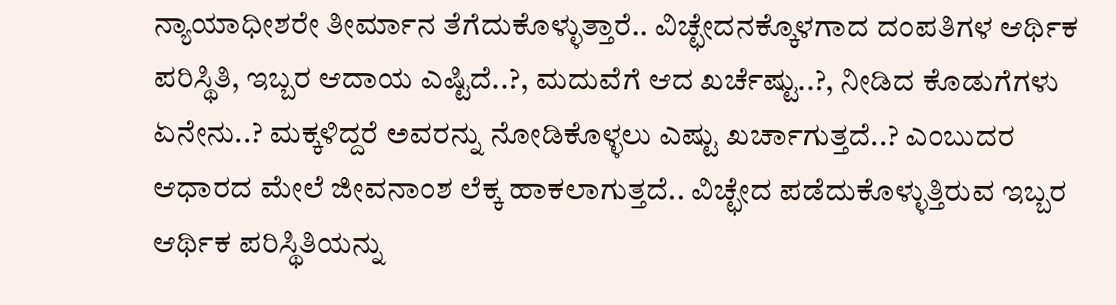ನ್ಯಾಯಾಧೀಶರೇ ತೀರ್ಮಾನ ತೆಗೆದುಕೊಳ್ಳುತ್ತಾರೆ.. ವಿಚ್ಛೇದನಕ್ಕೊಳಗಾದ ದಂಪತಿಗಳ ಆರ್ಥಿಕ ಪರಿಸ್ಥಿತಿ, ಇಬ್ಬರ ಆದಾಯ ಎಷ್ಟಿದೆ..?, ಮದುವೆಗೆ ಆದ ಖರ್ಚೆಷ್ಟು..?, ನೀಡಿದ ಕೊಡುಗೆಗಳು ಏನೇನು..? ಮಕ್ಕಳಿದ್ದರೆ ಅವರನ್ನು ನೋಡಿಕೊಳ್ಳಲು ಎಷ್ಟು ಖರ್ಚಾಗುತ್ತದೆ..? ಎಂಬುದರ ಆಧಾರದ ಮೇಲೆ ಜೀವನಾಂಶ ಲೆಕ್ಕ ಹಾಕಲಾಗುತ್ತದೆ.. ವಿಚ್ಛೇದ ಪಡೆದುಕೊಳ್ಳುತ್ತಿರುವ ಇಬ್ಬರ ಆರ್ಥಿಕ ಪರಿಸ್ಥಿತಿಯನ್ನು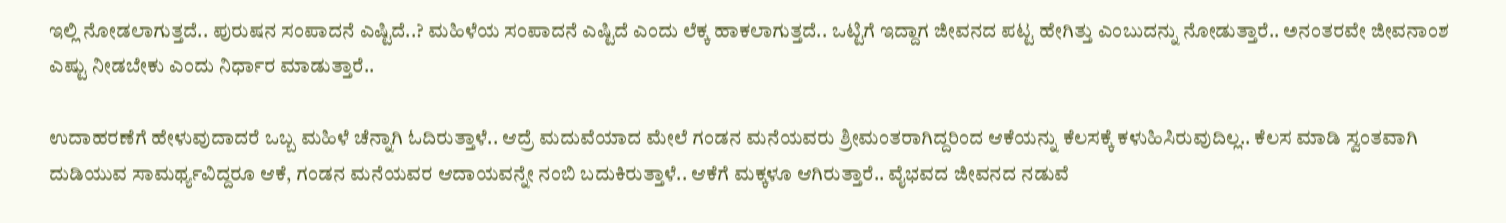ಇಲ್ಲಿ ನೋಡಲಾಗುತ್ತದೆ.. ಪುರುಷನ ಸಂಪಾದನೆ ಎಷ್ಟಿದೆ..? ಮಹಿಳೆಯ ಸಂಪಾದನೆ ಎಷ್ಟಿದೆ ಎಂದು ಲೆಕ್ಕ ಹಾಕಲಾಗುತ್ತದೆ.. ಒಟ್ಟಿಗೆ ಇದ್ದಾಗ ಜೀವನದ ಪಟ್ಟ ಹೇಗಿತ್ತು ಎಂಬುದನ್ನು ನೋಡುತ್ತಾರೆ.. ಅನಂತರವೇ ಜೀವನಾಂಶ ಎಷ್ಟು ನೀಡಬೇಕು ಎಂದು ನಿರ್ಧಾರ ಮಾಡುತ್ತಾರೆ..

ಉದಾಹರಣೆಗೆ ಹೇಳುವುದಾದರೆ ಒಬ್ಬ ಮಹಿಳೆ ಚೆನ್ನಾಗಿ ಓದಿರುತ್ತಾಳೆ.. ಆದ್ರೆ ಮದುವೆಯಾದ ಮೇಲೆ ಗಂಡನ ಮನೆಯವರು ಶ್ರೀಮಂತರಾಗಿದ್ದರಿಂದ ಆಕೆಯನ್ನು ಕೆಲಸಕ್ಕೆ ಕಳುಹಿಸಿರುವುದಿಲ್ಲ.. ಕೆಲಸ ಮಾಡಿ ಸ್ವಂತವಾಗಿ ದುಡಿಯುವ ಸಾಮರ್ಥ್ಯವಿದ್ದರೂ ಆಕೆ, ಗಂಡನ ಮನೆಯವರ ಆದಾಯವನ್ನೇ ನಂಬಿ ಬದುಕಿರುತ್ತಾಳೆ.. ಆಕೆಗೆ ಮಕ್ಕಳೂ ಆಗಿರುತ್ತಾರೆ.. ವೈಭವದ ಜೀವನದ ನಡುವೆ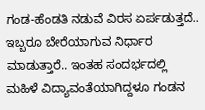ಗಂಡ-ಹೆಂಡತಿ ನಡುವೆ ವಿರಸ ಏರ್ಪಡುತ್ತದೆ.. ಇಬ್ಬರೂ ಬೇರೆಯಾಗುವ ನಿರ್ಧಾರ ಮಾಡುತ್ತಾರೆ.. ಇಂತಹ ಸಂದರ್ಭದಲ್ಲಿ ಮಹಿಳೆ ವಿದ್ಯಾವಂತೆಯಾಗಿದ್ದಳೂ ಗಂಡನ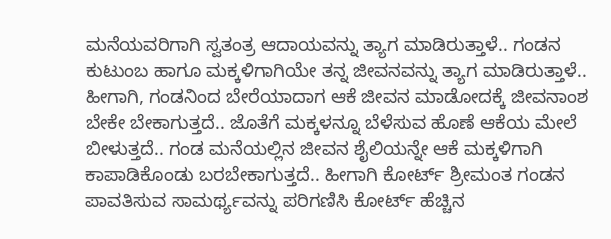ಮನೆಯವರಿಗಾಗಿ ಸ್ವತಂತ್ರ ಆದಾಯವನ್ನು ತ್ಯಾಗ ಮಾಡಿರುತ್ತಾಳೆ.. ಗಂಡನ ಕುಟುಂಬ ಹಾಗೂ ಮಕ್ಕಳಿಗಾಗಿಯೇ ತನ್ನ ಜೀವನವನ್ನು ತ್ಯಾಗ ಮಾಡಿರುತ್ತಾಳೆ.. ಹೀಗಾಗಿ, ಗಂಡನಿಂದ ಬೇರೆಯಾದಾಗ ಆಕೆ ಜೀವನ ಮಾಡೋದಕ್ಕೆ ಜೀವನಾಂಶ ಬೇಕೇ ಬೇಕಾಗುತ್ತದೆ.. ಜೊತೆಗೆ ಮಕ್ಕಳನ್ನೂ ಬೆಳೆಸುವ ಹೊಣೆ ಆಕೆಯ ಮೇಲೆ ಬೀಳುತ್ತದೆ.. ಗಂಡ ಮನೆಯಲ್ಲಿನ ಜೀವನ ಶೈಲಿಯನ್ನೇ ಆಕೆ ಮಕ್ಕಳಿಗಾಗಿ ಕಾಪಾಡಿಕೊಂಡು ಬರಬೇಕಾಗುತ್ತದೆ.. ಹೀಗಾಗಿ ಕೋರ್ಟ್ ಶ್ರೀಮಂತ ಗಂಡನ ಪಾವತಿಸುವ ಸಾಮರ್ಥ್ಯವನ್ನು ಪರಿಗಣಿಸಿ ಕೋರ್ಟ್ ಹೆಚ್ಚಿನ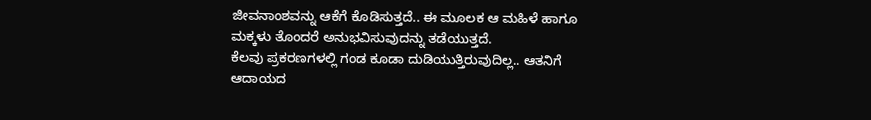ಜೀವನಾಂಶವನ್ನು ಆಕೆಗೆ ಕೊಡಿಸುತ್ತದೆ.. ಈ ಮೂಲಕ ಆ ಮಹಿಳೆ ಹಾಗೂ ಮಕ್ಕಳು ತೊಂದರೆ ಅನುಭವಿಸುವುದನ್ನು ತಡೆಯುತ್ತದೆ.
ಕೆಲವು ಪ್ರಕರಣಗಳಲ್ಲಿ ಗಂಡ ಕೂಡಾ ದುಡಿಯುತ್ತಿರುವುದಿಲ್ಲ.. ಆತನಿಗೆ ಆದಾಯದ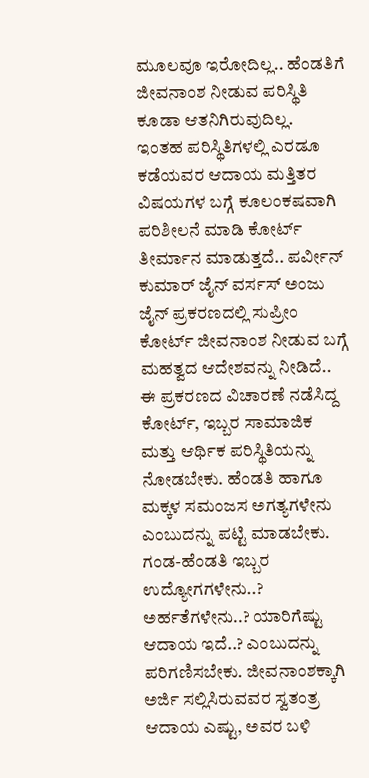ಮೂಲವೂ ಇರೋದಿಲ್ಲ.. ಹೆಂಡತಿಗೆ ಜೀವನಾಂಶ ನೀಡುವ ಪರಿಸ್ಥಿತಿ ಕೂಡಾ ಆತನಿಗಿರುವುದಿಲ್ಲ.
ಇಂತಹ ಪರಿಸ್ಥಿತಿಗಳಲ್ಲಿ ಎರಡೂ ಕಡೆಯವರ ಆದಾಯ ಮತ್ತಿತರ ವಿಷಯಗಳ ಬಗ್ಗೆ ಕೂಲಂಕಷವಾಗಿ ಪರಿಶೀಲನೆ ಮಾಡಿ ಕೋರ್ಟ್ ತೀರ್ಮಾನ ಮಾಡುತ್ತದೆ.. ಪರ್ವೀನ್ ಕುಮಾರ್ ಜೈನ್ ವರ್ಸಸ್ ಅಂಜು ಜೈನ್ ಪ್ರಕರಣದಲ್ಲಿ ಸುಪ್ರೀಂ ಕೋರ್ಟ್ ಜೀವನಾಂಶ ನೀಡುವ ಬಗ್ಗೆ ಮಹತ್ವದ ಆದೇಶವನ್ನು ನೀಡಿದೆ.. ಈ ಪ್ರಕರಣದ ವಿಚಾರಣೆ ನಡೆಸಿದ್ದ ಕೋರ್ಟ್, ಇಬ್ಬರ ಸಾಮಾಜಿಕ ಮತ್ತು ಆರ್ಥಿಕ ಪರಿಸ್ಥಿತಿಯನ್ನು ನೋಡಬೇಕು. ಹೆಂಡತಿ ಹಾಗೂ ಮಕ್ಕಳ ಸಮಂಜಸ ಅಗತ್ಯಗಳೇನು ಎಂಬುದನ್ನು ಪಟ್ಟಿ ಮಾಡಬೇಕು. ಗಂಡ-ಹೆಂಡತಿ ಇಬ್ಬರ ಉದ್ಯೋಗಗಳೇನು..? ಅರ್ಹತೆಗಳೇನು..? ಯಾರಿಗೆಷ್ಟು ಆದಾಯ ಇದೆ..? ಎಂಬುದನ್ನು ಪರಿಗಣಿಸಬೇಕು. ಜೀವನಾಂಶಕ್ಕಾಗಿ ಅರ್ಜಿ ಸಲ್ಲಿಸಿರುವವರ ಸ್ವತಂತ್ರ ಆದಾಯ ಎಷ್ಟು, ಅವರ ಬಳಿ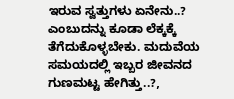ಇರುವ ಸ್ವತ್ತುಗಳು ಏನೇನು..? ಎಂಬುದನ್ನು ಕೂಡಾ ಲೆಕ್ಕಕ್ಕೆ ತೆಗೆದುಕೊಳ್ಳಬೇಕು. ಮದುವೆಯ ಸಮಯದಲ್ಲಿ ಇಬ್ಬರ ಜೀವನದ ಗುಣಮಟ್ಟ ಹೇಗಿತ್ತು..?,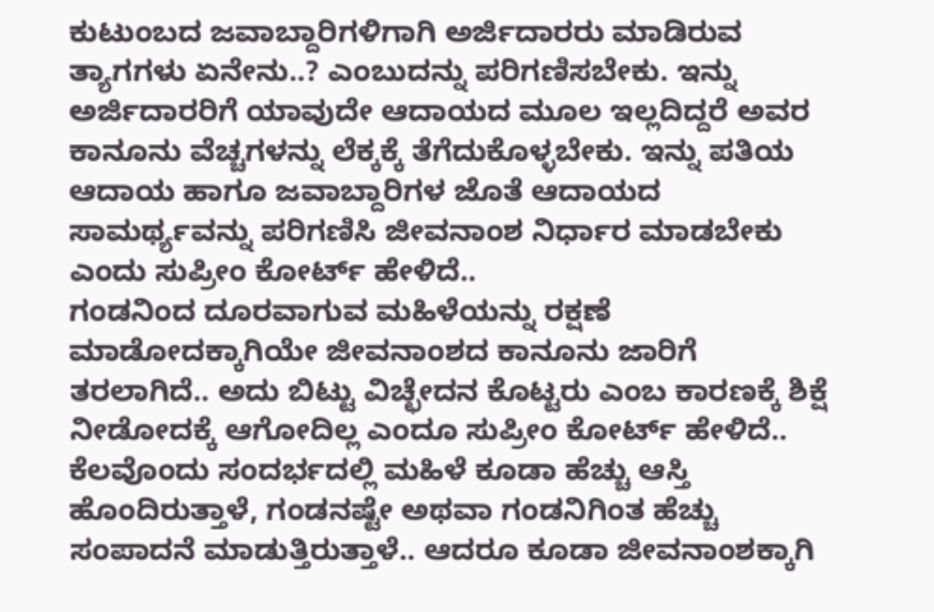ಕುಟುಂಬದ ಜವಾಬ್ದಾರಿಗಳಿಗಾಗಿ ಅರ್ಜಿದಾರರು ಮಾಡಿರುವ ತ್ಯಾಗಗಳು ಏನೇನು..? ಎಂಬುದನ್ನು ಪರಿಗಣಿಸಬೇಕು. ಇನ್ನು ಅರ್ಜಿದಾರರಿಗೆ ಯಾವುದೇ ಆದಾಯದ ಮೂಲ ಇಲ್ಲದಿದ್ದರೆ ಅವರ ಕಾನೂನು ವೆಚ್ಚಗಳನ್ನು ಲೆಕ್ಕಕ್ಕೆ ತೆಗೆದುಕೊಳ್ಳಬೇಕು. ಇನ್ನು ಪತಿಯ ಆದಾಯ ಹಾಗೂ ಜವಾಬ್ದಾರಿಗಳ ಜೊತೆ ಆದಾಯದ ಸಾಮರ್ಥ್ಯವನ್ನು ಪರಿಗಣಿಸಿ ಜೀವನಾಂಶ ನಿರ್ಧಾರ ಮಾಡಬೇಕು ಎಂದು ಸುಪ್ರೀಂ ಕೋರ್ಟ್ ಹೇಳಿದೆ..
ಗಂಡನಿಂದ ದೂರವಾಗುವ ಮಹಿಳೆಯನ್ನು ರಕ್ಷಣೆ ಮಾಡೋದಕ್ಕಾಗಿಯೇ ಜೀವನಾಂಶದ ಕಾನೂನು ಜಾರಿಗೆ ತರಲಾಗಿದೆ.. ಅದು ಬಿಟ್ಟು ವಿಚ್ಛೇದನ ಕೊಟ್ಟರು ಎಂಬ ಕಾರಣಕ್ಕೆ ಶಿಕ್ಷೆ ನೀಡೋದಕ್ಕೆ ಆಗೋದಿಲ್ಲ ಎಂದೂ ಸುಪ್ರೀಂ ಕೋರ್ಟ್ ಹೇಳಿದೆ.. ಕೆಲವೊಂದು ಸಂದರ್ಭದಲ್ಲಿ ಮಹಿಳೆ ಕೂಡಾ ಹೆಚ್ಚು ಆಸ್ತಿ ಹೊಂದಿರುತ್ತಾಳೆ, ಗಂಡನಷ್ಟೇ ಅಥವಾ ಗಂಡನಿಗಿಂತ ಹೆಚ್ಚು ಸಂಪಾದನೆ ಮಾಡುತ್ತಿರುತ್ತಾಳೆ.. ಆದರೂ ಕೂಡಾ ಜೀವನಾಂಶಕ್ಕಾಗಿ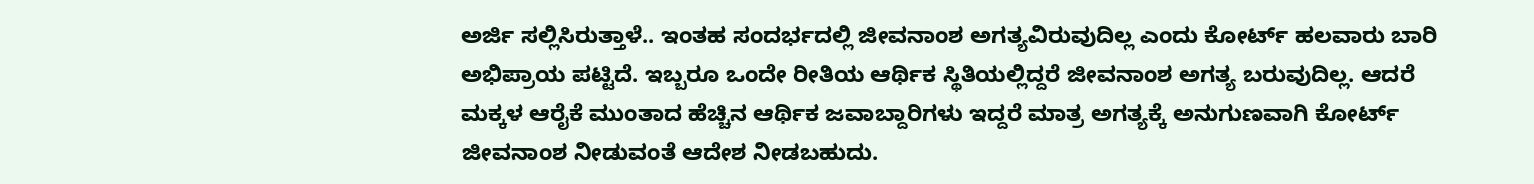ಅರ್ಜಿ ಸಲ್ಲಿಸಿರುತ್ತಾಳೆ.. ಇಂತಹ ಸಂದರ್ಭದಲ್ಲಿ ಜೀವನಾಂಶ ಅಗತ್ಯವಿರುವುದಿಲ್ಲ ಎಂದು ಕೋರ್ಟ್ ಹಲವಾರು ಬಾರಿ ಅಭಿಪ್ರಾಯ ಪಟ್ಟಿದೆ. ಇಬ್ಬರೂ ಒಂದೇ ರೀತಿಯ ಆರ್ಥಿಕ ಸ್ಥಿತಿಯಲ್ಲಿದ್ದರೆ ಜೀವನಾಂಶ ಅಗತ್ಯ ಬರುವುದಿಲ್ಲ. ಆದರೆ ಮಕ್ಕಳ ಆರೈಕೆ ಮುಂತಾದ ಹೆಚ್ಚಿನ ಆರ್ಥಿಕ ಜವಾಬ್ದಾರಿಗಳು ಇದ್ದರೆ ಮಾತ್ರ ಅಗತ್ಯಕ್ಕೆ ಅನುಗುಣವಾಗಿ ಕೋರ್ಟ್ ಜೀವನಾಂಶ ನೀಡುವಂತೆ ಆದೇಶ ನೀಡಬಹುದು.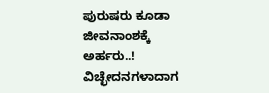ಪುರುಷರು ಕೂಡಾ ಜೀವನಾಂಶಕ್ಕೆ ಅರ್ಹರು..!
ವಿಚ್ಛೇದನಗಳಾದಾಗ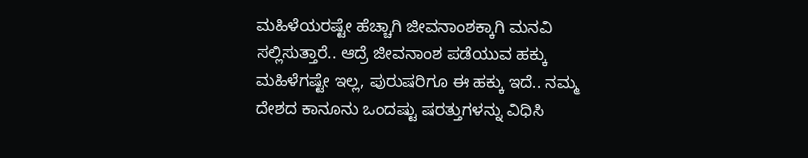ಮಹಿಳೆಯರಷ್ಟೇ ಹೆಚ್ಚಾಗಿ ಜೀವನಾಂಶಕ್ಕಾಗಿ ಮನವಿ ಸಲ್ಲಿಸುತ್ತಾರೆ.. ಆದ್ರೆ ಜೀವನಾಂಶ ಪಡೆಯುವ ಹಕ್ಕು ಮಹಿಳೆಗಷ್ಟೇ ಇಲ್ಲ, ಪುರುಷರಿಗೂ ಈ ಹಕ್ಕು ಇದೆ.. ನಮ್ಮ ದೇಶದ ಕಾನೂನು ಒಂದಷ್ಟು ಷರತ್ತುಗಳನ್ನು ವಿಧಿಸಿ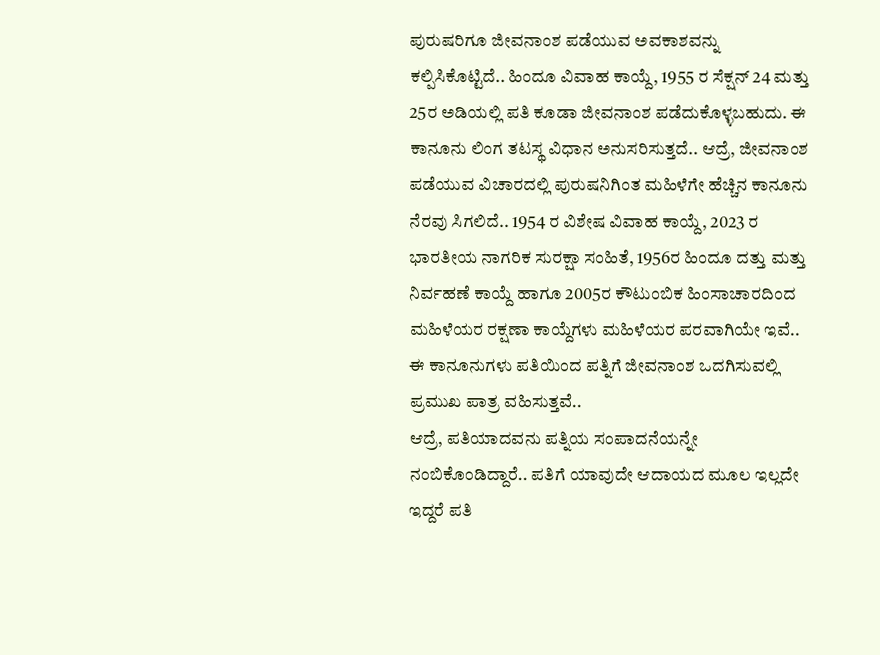ಪುರುಷರಿಗೂ ಜೀವನಾಂಶ ಪಡೆಯುವ ಅವಕಾಶವನ್ನು ಕಲ್ಪಿಸಿಕೊಟ್ಟಿದೆ.. ಹಿಂದೂ ವಿವಾಹ ಕಾಯ್ದೆ, 1955 ರ ಸೆಕ್ಷನ್ 24 ಮತ್ತು 25ರ ಅಡಿಯಲ್ಲಿ ಪತಿ ಕೂಡಾ ಜೀವನಾಂಶ ಪಡೆದುಕೊಳ್ಳಬಹುದು. ಈ ಕಾನೂನು ಲಿಂಗ ತಟಸ್ಥ ವಿಧಾನ ಅನುಸರಿಸುತ್ತದೆ.. ಆದ್ರೆ, ಜೀವನಾಂಶ ಪಡೆಯುವ ವಿಚಾರದಲ್ಲಿ ಪುರುಷನಿಗಿಂತ ಮಹಿಳೆಗೇ ಹೆಚ್ಚಿನ ಕಾನೂನು ನೆರವು ಸಿಗಲಿದೆ.. 1954 ರ ವಿಶೇಷ ವಿವಾಹ ಕಾಯ್ದೆ, 2023 ರ ಭಾರತೀಯ ನಾಗರಿಕ ಸುರಕ್ಷಾ ಸಂಹಿತೆ, 1956ರ ಹಿಂದೂ ದತ್ತು ಮತ್ತು ನಿರ್ವಹಣೆ ಕಾಯ್ದೆ ಹಾಗೂ 2005ರ ಕೌಟುಂಬಿಕ ಹಿಂಸಾಚಾರದಿಂದ ಮಹಿಳೆಯರ ರಕ್ಷಣಾ ಕಾಯ್ದೆಗಳು ಮಹಿಳೆಯರ ಪರವಾಗಿಯೇ ಇವೆ.. ಈ ಕಾನೂನುಗಳು ಪತಿಯಿಂದ ಪತ್ನಿಗೆ ಜೀವನಾಂಶ ಒದಗಿಸುವಲ್ಲಿ ಪ್ರಮುಖ ಪಾತ್ರ ವಹಿಸುತ್ತವೆ..
ಆದ್ರೆ, ಪತಿಯಾದವನು ಪತ್ನಿಯ ಸಂಪಾದನೆಯನ್ನೇ ನಂಬಿಕೊಂಡಿದ್ದಾರೆ.. ಪತಿಗೆ ಯಾವುದೇ ಆದಾಯದ ಮೂಲ ಇಲ್ಲದೇ ಇದ್ದರೆ ಪತಿ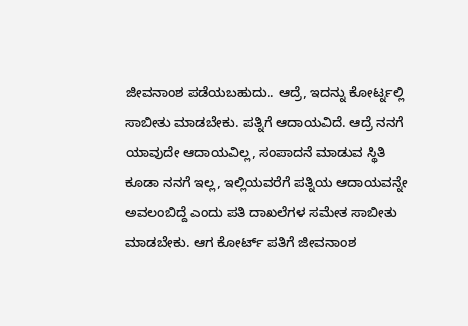ಜೀವನಾಂಶ ಪಡೆಯಬಹುದು.. ಆದ್ರೆ, ಇದನ್ನು ಕೋರ್ಟ್ನಲ್ಲಿ ಸಾಬೀತು ಮಾಡಬೇಕು. ಪತ್ನಿಗೆ ಆದಾಯವಿದೆ. ಆದ್ರೆ ನನಗೆ ಯಾವುದೇ ಆದಾಯವಿಲ್ಲ, ಸಂಪಾದನೆ ಮಾಡುವ ಸ್ಥಿತಿ ಕೂಡಾ ನನಗೆ ಇಲ್ಲ, ಇಲ್ಲಿಯವರೆಗೆ ಪತ್ನಿಯ ಆದಾಯವನ್ನೇ ಅವಲಂಬಿದ್ದೆ ಎಂದು ಪತಿ ದಾಖಲೆಗಳ ಸಮೇತ ಸಾಬೀತು ಮಾಡಬೇಕು. ಆಗ ಕೋರ್ಟ್ ಪತಿಗೆ ಜೀವನಾಂಶ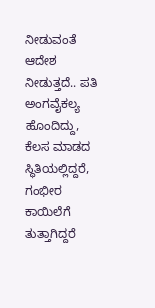ನೀಡುವಂತೆ ಆದೇಶ ನೀಡುತ್ತದೆ.. ಪತಿ ಅಂಗವೈಕಲ್ಯ ಹೊಂದಿದ್ದು, ಕೆಲಸ ಮಾಡದ ಸ್ಥಿತಿಯಲ್ಲಿದ್ದರೆ, ಗಂಭೀರ ಕಾಯಿಲೆಗೆ ತುತ್ತಾಗಿದ್ದರೆ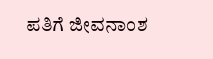ಪತಿಗೆ ಜೀವನಾಂಶ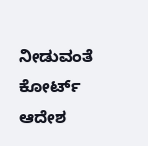ನೀಡುವಂತೆ ಕೋರ್ಟ್ ಆದೇಶ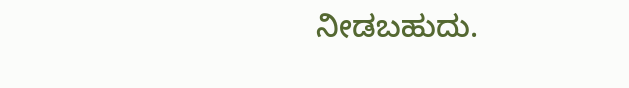ನೀಡಬಹುದು.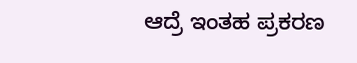ಆದ್ರೆ ಇಂತಹ ಪ್ರಕರಣ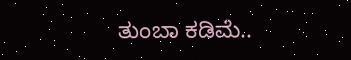ತುಂಬಾ ಕಡಿಮೆ..